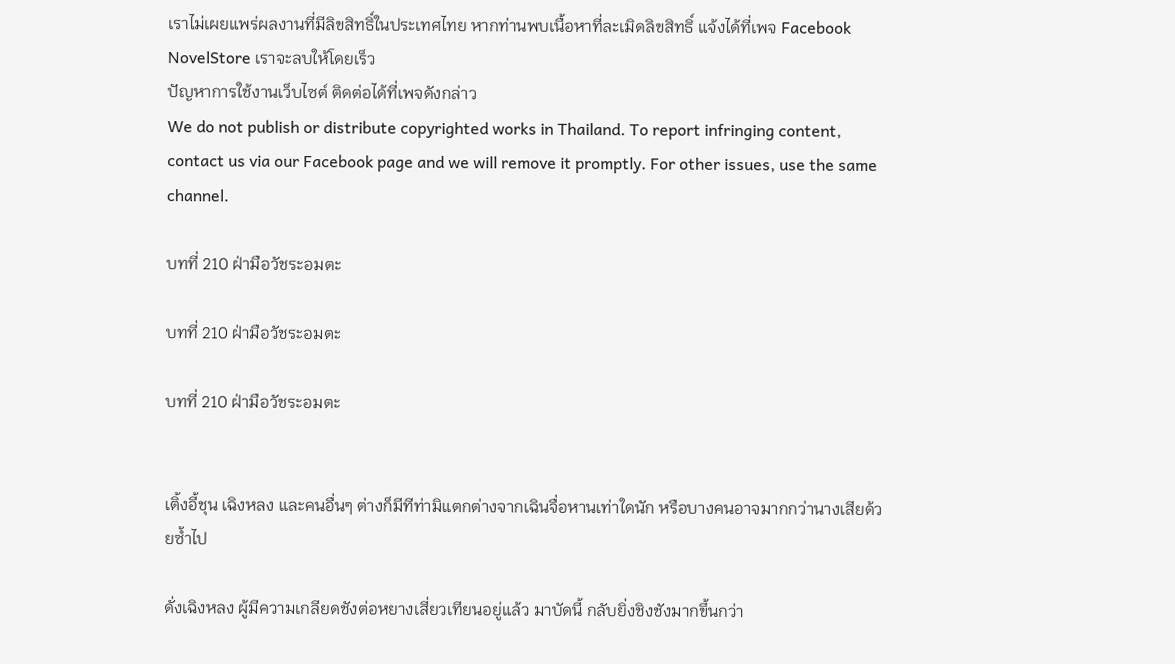เราไม่เผยแพร่ผลงานที่มีลิขสิทธิ์ในประเทศไทย หากท่านพบเนื้อหาที่ละเมิดลิขสิทธิ์ แจ้งได้ที่เพจ Facebook NovelStore เราจะลบให้โดยเร็ว
ปัญหาการใช้งานเว็บไซต์ ติดต่อได้ที่เพจดังกล่าว
We do not publish or distribute copyrighted works in Thailand. To report infringing content, contact us via our Facebook page and we will remove it promptly. For other issues, use the same channel.

บทที่ 210 ฝ่ามือวัชระอมตะ

บทที่ 210 ฝ่ามือวัชระอมตะ

บทที่ 210 ฝ่ามือวัชระอมตะ


เติ้งอี้ชุน เฉิงหลง และคนอื่นๆ ต่างก็มีทีท่ามิแตกต่างจากเฉินจื่อหานเท่าใดนัก หรือบางคนอาจมากกว่านางเสียด้วยซ้ำไป

ดั่งเฉิงหลง ผู้มีความเกลียดชังต่อหยางเสี่ยวเทียนอยู่แล้ว มาบัดนี้ กลับยิ่งชิงชังมากขึ้นกว่า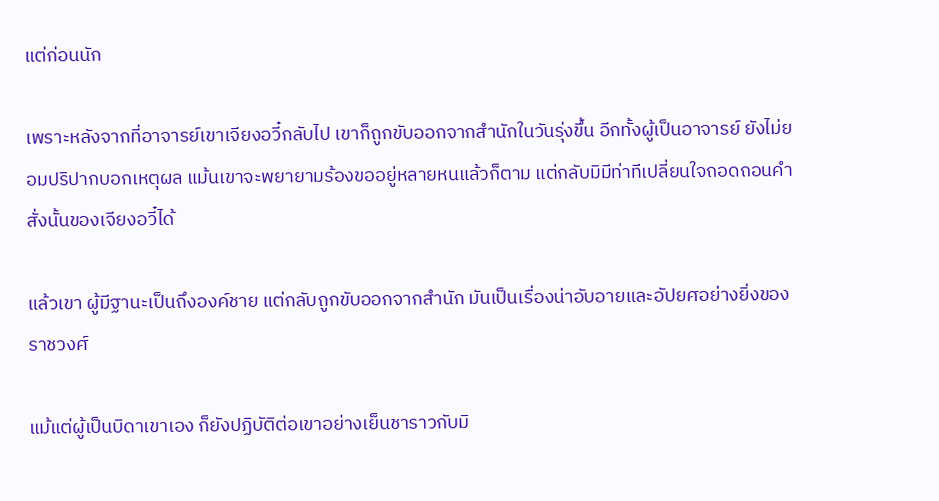แต่ก่อนนัก

เพราะหลังจากที่อาจารย์เขาเจียงอวี๋กลับไป เขาก็ถูกขับออกจากสำนักในวันรุ่งขึ้น อีกทั้งผู้เป็นอาจารย์ ยังไม่ยอมปริปากบอกเหตุผล แม้นเขาจะพยายามร้องขออยู่หลายหนแล้วก็ตาม แต่กลับมิมีท่าทีเปลี่ยนใจถอดถอนคำสั่งนั้นของเจียงอวี๋ได้

แล้วเขา ผู้มีฐานะเป็นถึงองค์ชาย แต่กลับถูกขับออกจากสำนัก มันเป็นเรื่องน่าอับอายและอัปยศอย่างยิ่งของราชวงศ์

แม้แต่ผู้เป็นบิดาเขาเอง ก็ยังปฏิบัติต่อเขาอย่างเย็นชาราวกับมิ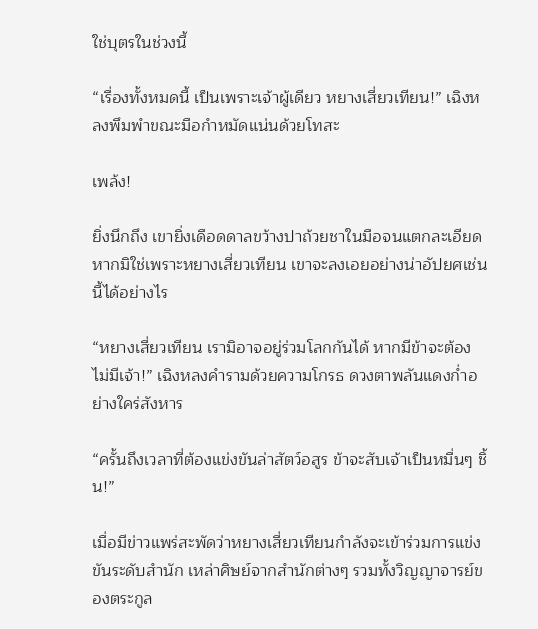ใช่บุตรในช่วงนี้

“เรื่องทั้งหมดนี้ เป็นเพราะเจ้าผู้เดียว หยางเสี่ยวเทียน!” เฉิงหลงพึมพำขณะมือกำหมัดแน่นด้วยโทสะ

เพล้ง!

ยิ่งนึกถึง เขายิ่งเดือดดาลขว้างปาถ้วยชาในมือจนแตกละเอียด หากมิใช่เพราะหยางเสี่ยวเทียน เขาจะลงเอยอย่างน่าอัปยศเช่นนี้ได้อย่างไร

“หยางเสี่ยวเทียน เรามิอาจอยู่ร่วมโลกกันได้ หากมีข้าจะต้องไม่มีเจ้า!” เฉิงหลงคำรามด้วยความโกรธ ดวงตาพลันแดงก่ำอย่างใคร่สังหาร

“ครั้นถึงเวลาที่ต้องแข่งขันล่าสัตว์อสูร ข้าจะสับเจ้าเป็นหมื่นๆ ชิ้น!”

เมื่อมีข่าวแพร่สะพัดว่าหยางเสี่ยวเทียนกำลังจะเข้าร่วมการแข่งขันระดับสำนัก เหล่าศิษย์จากสำนักต่างๆ รวมทั้งวิญญาจารย์ของตระกูล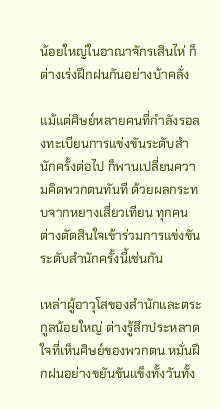น้อยใหญ่ในอาณาจักรเสินไห่ ก็ต่างเร่งฝึกฝนกันอย่างบ้าคลั่ง

แม้แต่ศิษย์หลายคนที่กำลังรอลงทะเบียนการแข่งขันระดับสำนักครั้งต่อไป ก็พานเปลี่ยนความคิดพวกตนทันที ด้วยผลกระทบจากหยางเสี่ยวเทียน ทุกคนต่างตัดสินใจเข้าร่วมการแข่งขันระดับสำนักครั้งนี้เช่นกัน

เหล่าผู้อาวุโสของสำนักและตระกูลน้อยใหญ่ ต่างรู้สึกประหลาดใจที่เห็นศิษย์ของพวกตน หมั่นฝึกฝนอย่างขยันขันแข็งทั้งวันทั้ง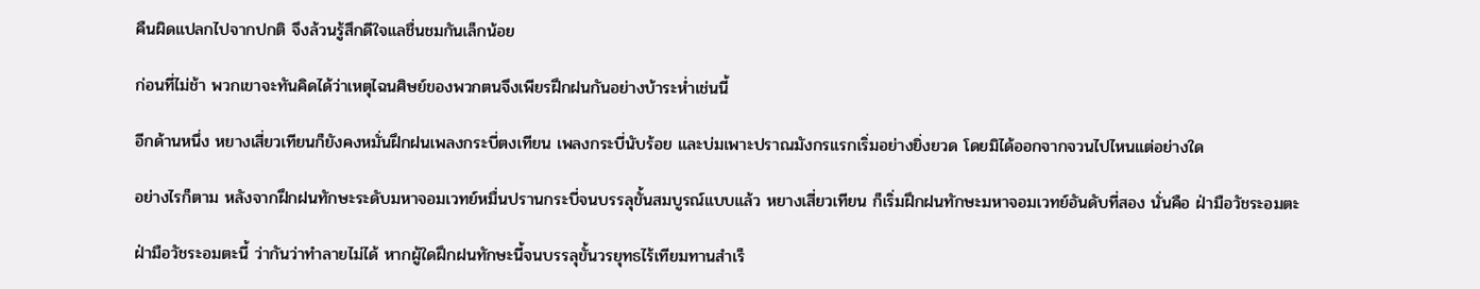คืนผิดแปลกไปจากปกติ จึงล้วนรู้สึกดีใจแลชื่นชมกันเล็กน้อย

ก่อนที่ไม่ช้า พวกเขาจะทันคิดได้ว่าเหตุไฉนศิษย์ของพวกตนจึงเพียรฝึกฝนกันอย่างบ้าระห่ำเช่นนี้

อีกด้านหนึ่ง หยางเสี่ยวเทียนก็ยังคงหมั่นฝึกฝนเพลงกระบี่ตงเทียน เพลงกระบี่นับร้อย และบ่มเพาะปราณมังกรแรกเริ่มอย่างยิ่งยวด โดยมิได้ออกจากจวนไปไหนแต่อย่างใด

อย่างไรก็ตาม หลังจากฝึกฝนทักษะระดับมหาจอมเวทย์หมื่นปรานกระบี่จนบรรลุขั้นสมบูรณ์แบบแล้ว หยางเสี่ยวเทียน ก็เริ่มฝึกฝนทักษะมหาจอมเวทย์อันดับที่สอง นั่นคือ ฝ่ามือวัชระอมตะ

ฝ่ามือวัชระอมตะนี้ ว่ากันว่าทำลายไม่ได้ หากผู้ใดฝึกฝนทักษะนี้จนบรรลุขั้นวรยุทธไร้เทียมทานสำเร็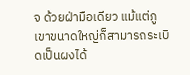จ ด้วยฝ่ามือเดียว แม้แต่ภูเขาขนาดใหญ่ก็สามารถระเบิดเป็นผงได้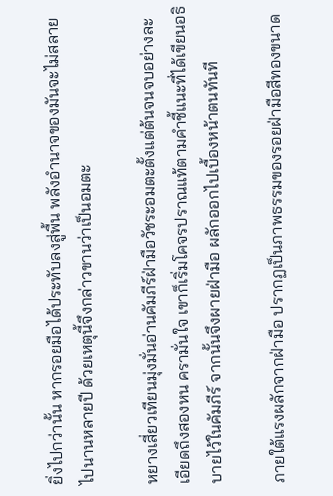ยิ่งไปกว่านั้น หากรอยมือได้ประทับลงสู่พื้น พลังอำนาจของมันจะไม่สลายไปนานหลายปี ด้วยเหตุนี้จึงกล่าวขานว่าเป็นอมตะ

หยางเสี่ยวเทียนมุ่งมั่นอ่านคัมภีร์ฝ่ามือวัชระอมตะตั้งแต่ต้นจนจบอย่างละเอียดถึงสองหน ครามั่นใจ เขาก็เริ่มโคจรปราณแท้ตามคำชี้แนะที่ได้เขียนอธิบายไว้ในคัมภีร์ จากนั้นจึงผายฝ่ามือ ผลักออกไปเบื้องหน้าตนทันที

ภายใต้แรงผลักจากฝ่ามือ ปรากฏเป็นภาพธรรมของรอยฝ่ามือสีทองขนาด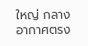ใหญ่ กลางอากาศตรง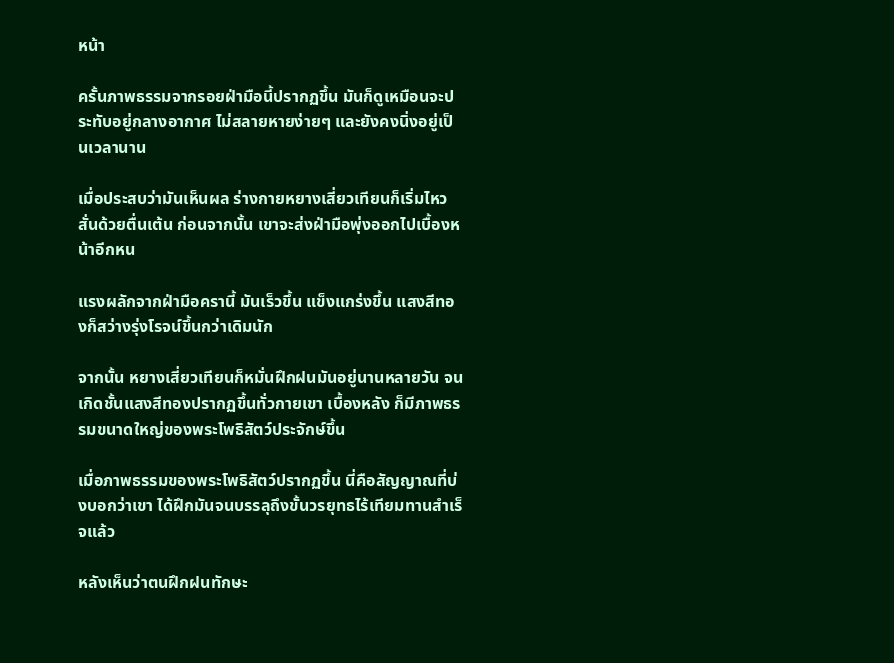หน้า

ครั้นภาพธรรมจากรอยฝ่ามือนี้ปรากฏขึ้น มันก็ดูเหมือนจะประทับอยู่กลางอากาศ ไม่สลายหายง่ายๆ และยังคงนิ่งอยู่เป็นเวลานาน

เมื่อประสบว่ามันเห็นผล ร่างกายหยางเสี่ยวเทียนก็เริ่มไหวสั่นด้วยตื่นเต้น ก่อนจากนั้น เขาจะส่งฝ่ามือพุ่งออกไปเบื้องหน้าอีกหน

แรงผลักจากฝ่ามือครานี้ มันเร็วขึ้น แข็งแกร่งขึ้น แสงสีทองก็สว่างรุ่งโรจน์ขึ้นกว่าเดิมนัก

จากนั้น หยางเสี่ยวเทียนก็หมั่นฝึกฝนมันอยู่นานหลายวัน จนเกิดชั้นแสงสีทองปรากฏขึ้นทั่วกายเขา เบื้องหลัง ก็มีภาพธรรมขนาดใหญ่ของพระโพธิสัตว์ประจักษ์ขึ้น

เมื่อภาพธรรมของพระโพธิสัตว์ปรากฏขึ้น นี่คือสัญญาณที่บ่งบอกว่าเขา ได้ฝึกมันจนบรรลุถึงขั้นวรยุทธไร้เทียมทานสำเร็จแล้ว

หลังเห็นว่าตนฝึกฝนทักษะ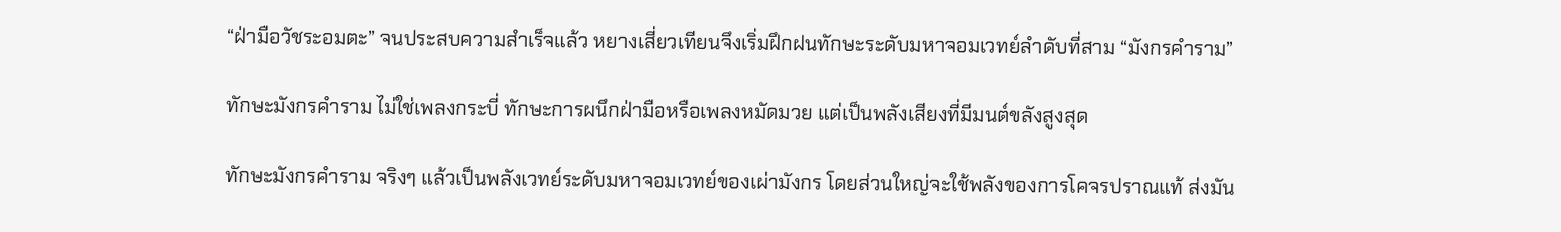“ฝ่ามือวัชระอมตะ” จนประสบความสำเร็จแล้ว หยางเสี่ยวเทียนจึงเริ่มฝึกฝนทักษะระดับมหาจอมเวทย์ลำดับที่สาม “มังกรคำราม”

ทักษะมังกรคำราม ไม่ใช่เพลงกระบี่ ทักษะการผนึกฝ่ามือหรือเพลงหมัดมวย แต่เป็นพลังเสียงที่มีมนต์ขลังสูงสุด

ทักษะมังกรคำราม จริงๆ แล้วเป็นพลังเวทย์ระดับมหาจอมเวทย์ของเผ่ามังกร โดยส่วนใหญ่จะใช้พลังของการโคจรปราณแท้ ส่งมัน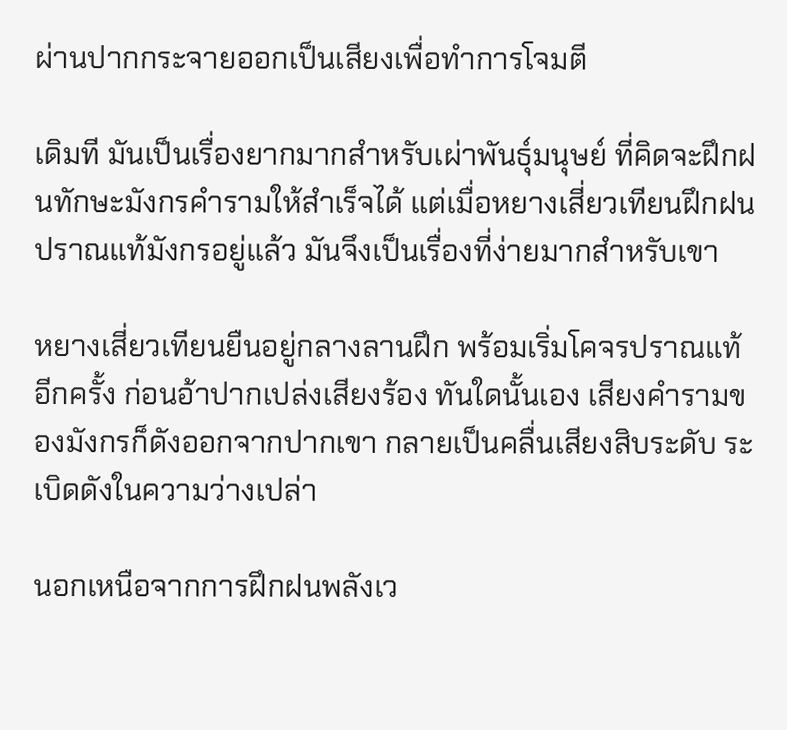ผ่านปากกระจายออกเป็นเสียงเพื่อทำการโจมตี

เดิมที มันเป็นเรื่องยากมากสำหรับเผ่าพันธุ์มนุษย์ ที่คิดจะฝึกฝนทักษะมังกรคำรามให้สำเร็จได้ แต่เมื่อหยางเสี่ยวเทียนฝึกฝนปราณแท้มังกรอยู่แล้ว มันจึงเป็นเรื่องที่ง่ายมากสำหรับเขา

หยางเสี่ยวเทียนยืนอยู่กลางลานฝึก พร้อมเริ่มโคจรปราณแท้อีกครั้ง ก่อนอ้าปากเปล่งเสียงร้อง ทันใดนั้นเอง เสียงคำรามของมังกรก็ดังออกจากปากเขา กลายเป็นคลื่นเสียงสิบระดับ ระเบิดดังในความว่างเปล่า

นอกเหนือจากการฝึกฝนพลังเว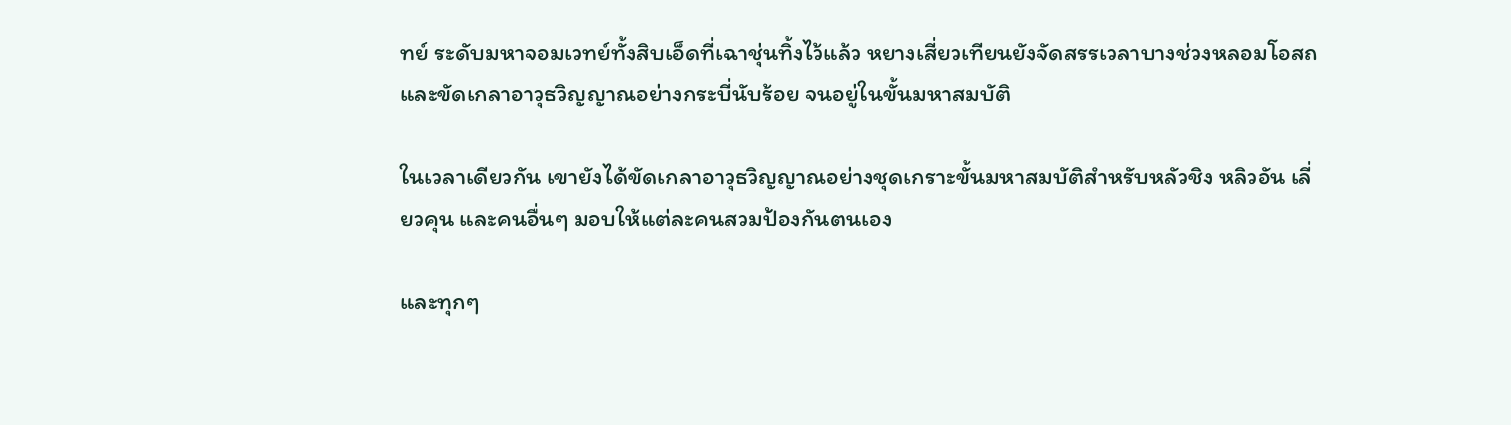ทย์ ระดับมหาจอมเวทย์ทั้งสิบเอ็ดที่เฉาชุ่นทิ้งไว้แล้ว หยางเสี่ยวเทียนยังจัดสรรเวลาบางช่วงหลอมโอสถ และขัดเกลาอาวุธวิญญาณอย่างกระบี่นับร้อย จนอยู่ในขั้นมหาสมบัติ

ในเวลาเดียวกัน เขายังได้ขัดเกลาอาวุธวิญญาณอย่างชุดเกราะขั้นมหาสมบัติสำหรับหลัวชิง หลิวอัน เลี่ยวคุน และคนอื่นๆ มอบให้แต่ละคนสวมป้องกันตนเอง

และทุกๆ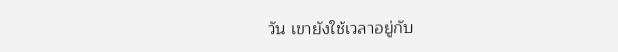วัน เขายังใช้เวลาอยู่กับ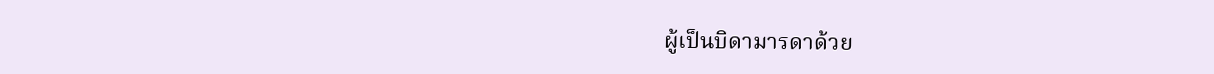ผู้เป็นบิดามารดาด้วย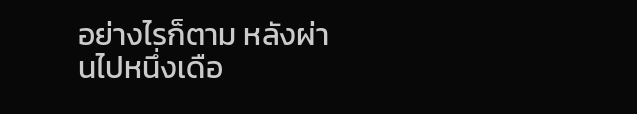อย่างไรก็ตาม หลังผ่านไปหนึ่งเดือ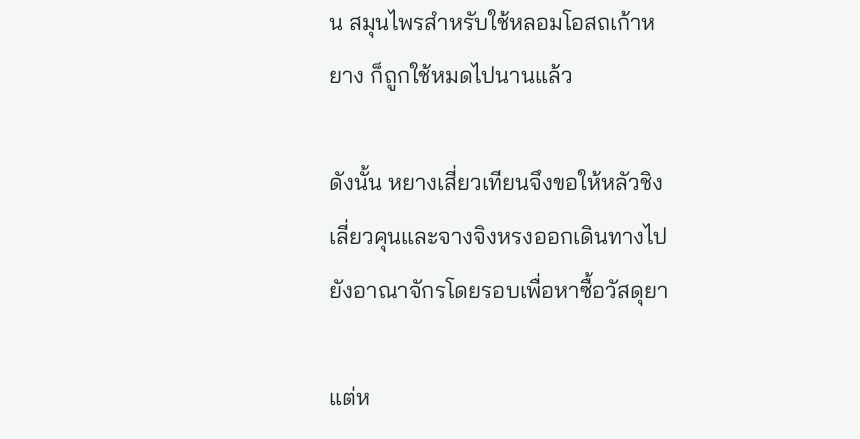น สมุนไพรสำหรับใช้หลอมโอสถเก้าหยาง ก็ถูกใช้หมดไปนานแล้ว

ดังนั้น หยางเสี่ยวเทียนจึงขอให้หลัวชิง เลี่ยวคุนและจางจิงหรงออกเดินทางไปยังอาณาจักรโดยรอบเพื่อหาซื้อวัสดุยา

แต่ห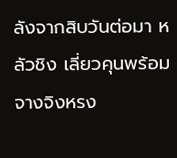ลังจากสิบวันต่อมา หลัวชิง เลี่ยวคุนพร้อมจางจิงหรง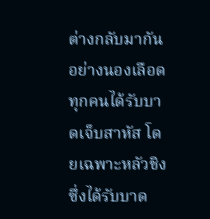ต่างกลับมากันอย่างนองเลือด ทุกคนได้รับบาดเจ็บสาหัส โดยเฉพาะหลัวชิง ซึ่งได้รับบาด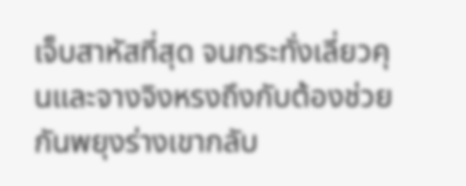เจ็บสาหัสที่สุด จนกระทั่งเลี่ยวคุนและจางจิงหรงถึงกับต้องช่วยกันพยุงร่างเขากลับ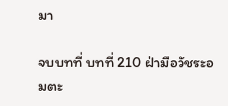มา

จบบทที่ บทที่ 210 ฝ่ามือวัชระอมตะ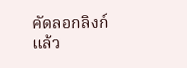คัดลอกลิงก์แล้ว